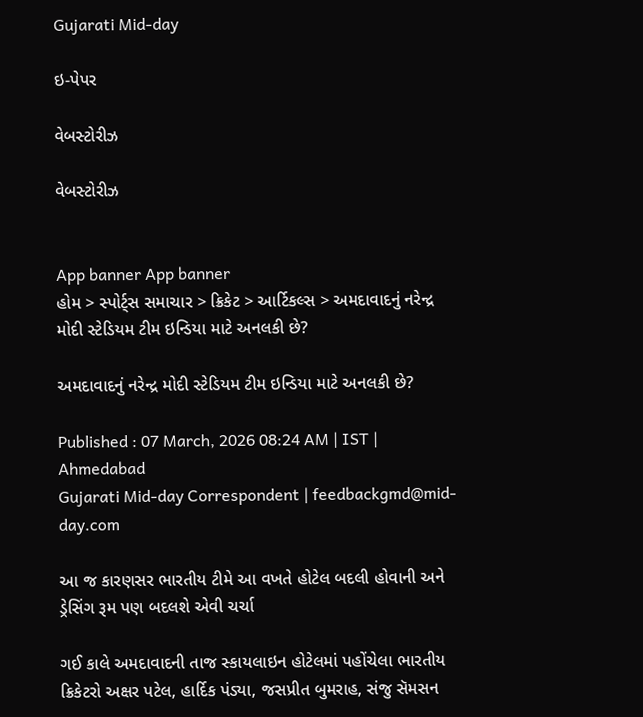Gujarati Mid-day

ઇ-પેપર

વેબસ્ટોરીઝ

વેબસ્ટોરીઝ


App banner App banner
હોમ > સ્પોર્ટ્સ સમાચાર > ક્રિકેટ > આર્ટિકલ્સ > અમદાવાદનું નરેન્દ્ર મોદી સ્ટેડિયમ ટીમ ઇન્ડિયા માટે અનલકી છે?

અમદાવાદનું નરેન્દ્ર મોદી સ્ટેડિયમ ટીમ ઇન્ડિયા માટે અનલકી છે?

Published : 07 March, 2026 08:24 AM | IST | Ahmedabad
Gujarati Mid-day Correspondent | feedbackgmd@mid-day.com

આ જ કારણસર ભારતીય ટીમે આ વખતે હોટેલ બદલી હોવાની અને ડ્રેસિંગ રૂમ પણ બદલશે એવી ચર્ચા

ગઈ કાલે અમદાવાદની તાજ સ્કાયલાઇન હોટેલમાં પહોંચેલા ભારતીય ક્રિકેટરો અક્ષર પટેલ, હાર્દિક પંડ્યા, જસપ્રીત બુમરાહ, સંજુ સૅમસન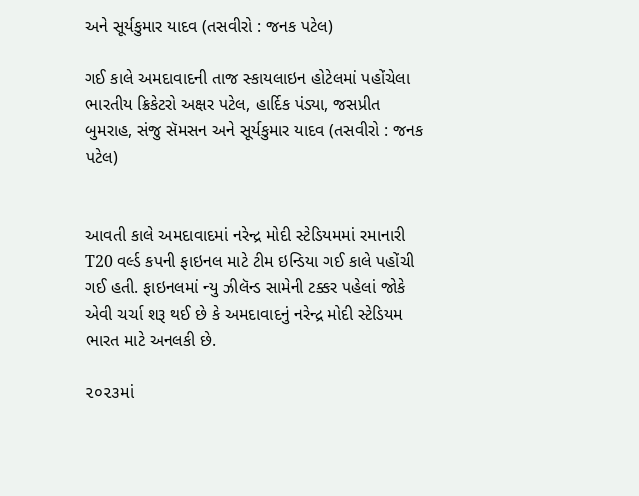અને સૂર્યકુમાર યાદવ (તસવીરો : જનક પટેલ)

ગઈ કાલે અમદાવાદની તાજ સ્કાયલાઇન હોટેલમાં પહોંચેલા ભારતીય ક્રિકેટરો અક્ષર પટેલ, હાર્દિક પંડ્યા, જસપ્રીત બુમરાહ, સંજુ સૅમસન અને સૂર્યકુમાર યાદવ (તસવીરો : જનક પટેલ)


આવતી કાલે અમદાવાદમાં નરેન્દ્ર મોદી સ્ટેડિયમમાં રમાનારી T20 વર્લ્ડ કપની ફાઇનલ માટે ટીમ ઇન્ડિયા ગઈ કાલે પહોંચી  ગઈ હતી. ફાઇનલમાં ન્યુ ઝીલૅન્ડ સામેની ટક્કર પહેલાં જોકે એવી ચર્ચા શરૂ થઈ છે કે અમદાવાદનું નરેન્દ્ર મોદી સ્ટેડિયમ ભારત માટે અનલકી છે.

૨૦૨૩માં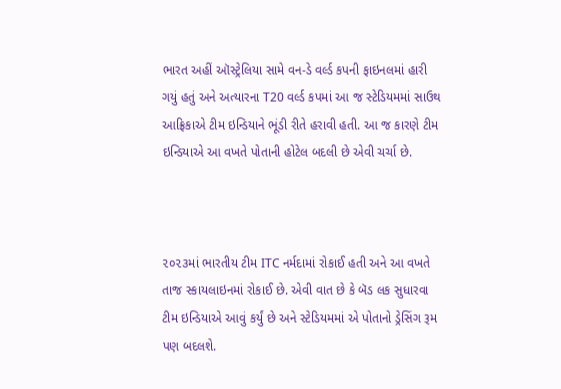ભારત અહીં ઑસ્ટ્રેલિયા સામે વન-ડે વર્લ્ડ કપની ફાઇનલમાં હારી ગયું હતું અને અત્યારના T20 વર્લ્ડ કપમાં આ જ સ્ટેડિયમમાં સાઉથ આફ્રિકાએ ટીમ ઇન્ડિયાને ભૂંડી રીતે હરાવી હતી. આ જ કારણે ટીમ ઇન્ડિયાએ આ વખતે પોતાની હોટેલ બદલી છે એવી ચર્ચા છે.



૨૦૨૩માં ભારતીય ટીમ ITC નર્મદામાં રોકાઈ હતી અને આ વખતે તાજ સ્કાયલાઇનમાં રોકાઈ છે. એવી વાત છે કે બૅડ લક સુધારવા ટીમ ઇન્ડિયાએ આવું કર્યું છે અને સ્ટેડિયમમાં એ પોતાનો ડ્રેસિંગ રૂમ પણ બદલશે.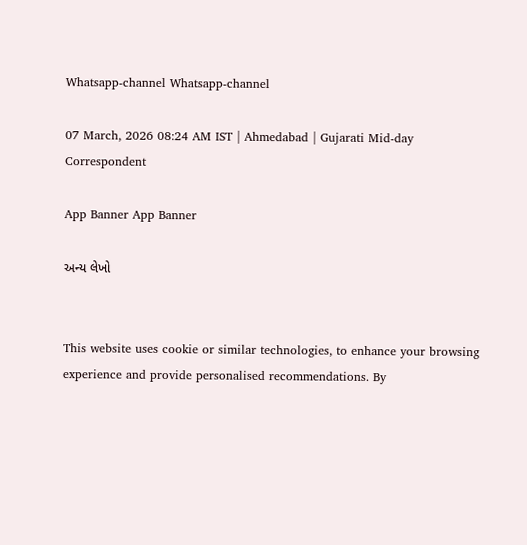Whatsapp-channel Whatsapp-channel

07 March, 2026 08:24 AM IST | Ahmedabad | Gujarati Mid-day Correspondent

App Banner App Banner

અન્ય લેખો


This website uses cookie or similar technologies, to enhance your browsing experience and provide personalised recommendations. By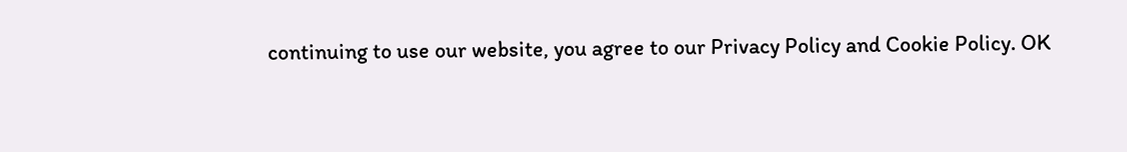continuing to use our website, you agree to our Privacy Policy and Cookie Policy. OK